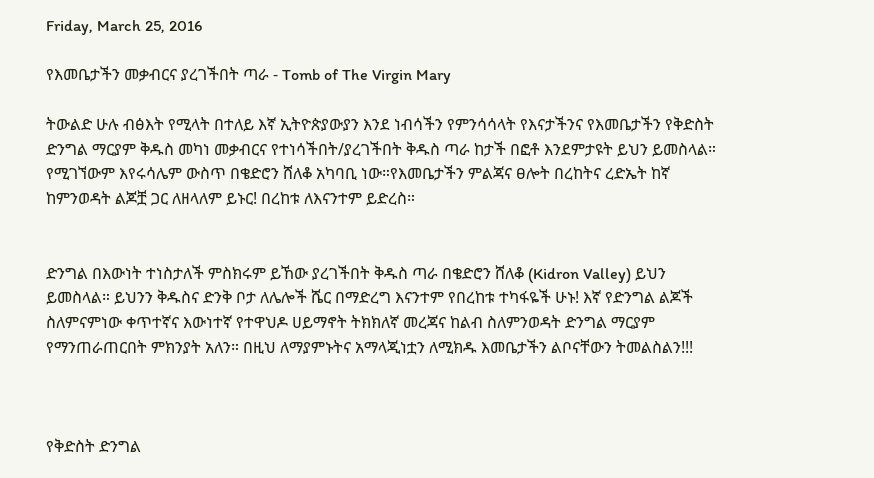Friday, March 25, 2016

የእመቤታችን መቃብርና ያረገችበት ጣራ - Tomb of The Virgin Mary

ትውልድ ሁሉ ብፅእት የሚላት በተለይ እኛ ኢትዮጵያውያን እንደ ነብሳችን የምንሳሳላት የእናታችንና የእመቤታችን የቅድስት ድንግል ማርያም ቅዱስ መካነ መቃብርና የተነሳችበት/ያረገችበት ቅዱስ ጣራ ከታች በፎቶ እንደምታዩት ይህን ይመስላል። የሚገኘውም እየሩሳሌም ውስጥ በቄድሮን ሸለቆ አካባቢ ነው።የእመቤታችን ምልጃና ፀሎት በረከትና ረድኤት ከኛ ከምንወዳት ልጆቿ ጋር ለዘላለም ይኑር! በረከቱ ለእናንተም ይድረስ።


ድንግል በእውነት ተነስታለች ምስክሩም ይኸው ያረገችበት ቅዱስ ጣራ በቄድሮን ሸለቆ (Kidron Valley) ይህን ይመስላል። ይህንን ቅዱስና ድንቅ ቦታ ለሌሎች ሼር በማድረግ እናንተም የበረከቱ ተካፋዬች ሁኑ! እኛ የድንግል ልጆች ስለምናምነው ቀጥተኛና እውነተኛ የተዋህዶ ሀይማኖት ትክክለኛ መረጃና ከልብ ስለምንወዳት ድንግል ማርያም የማንጠራጠርበት ምክንያት አለን። በዚህ ለማያምኑትና አማላጂነቷን ለሚክዱ እመቤታችን ልቦናቸውን ትመልስልን!!!



የቅድስት ድንግል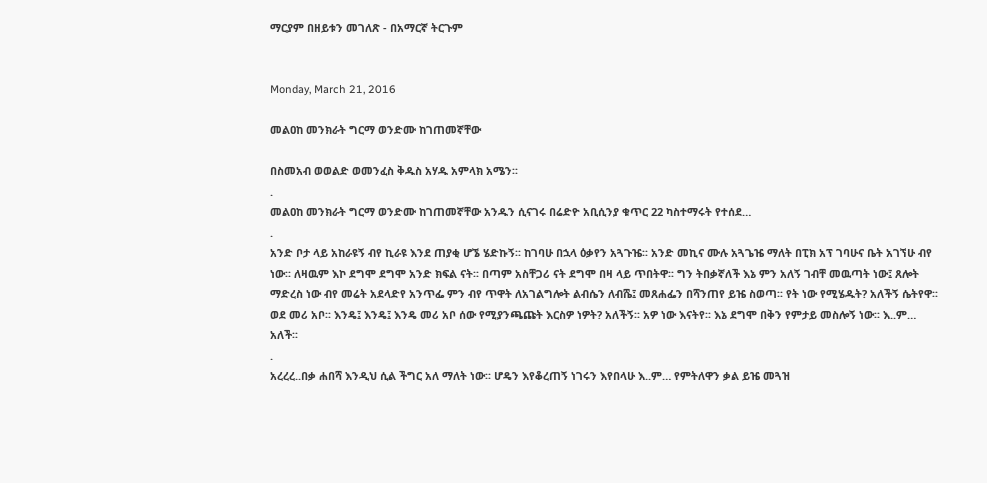ማርያም በዘይቱን መገለጽ - በአማርኛ ትርጉም


Monday, March 21, 2016

መልዐከ መንክራት ግርማ ወንድሙ ከገጠመኛቸው

በስመአብ ወወልድ ወመንፈስ ቅዱስ አሃዱ አምላክ አሜን፡፡
.
መልዐከ መንክራት ግርማ ወንድሙ ከገጠመኛቸው አንዱን ሲናገሩ በሬድዮ አቢሲንያ ቁጥር 22 ካስተማሩት የተሰደ…
.
አንድ ቦታ ላይ አከራዩኝ ብየ ኪራዩ እንደ ጠያቂ ሆኜ ሄድኩኝ፡፡ ከገባሁ በኋላ ዕቃየን አጓጉዤ፡፡ አንድ መኪና ሙሉ አጓጌዤ ማለት በፒክ አፕ ገባሁና ቤት አገኘሁ ብየ ነው፡፡ ለዛዉም እኮ ደግሞ ደግሞ አንድ ክፍል ናት፡፡ በጣም አስቸጋሪ ናት ደግሞ በዛ ላይ ጥበትዋ፡፡ ግን ትበቃኛለች እኔ ምን አለኝ ገብቸ መዉጣት ነው፤ ጸሎት ማድረስ ነው ብየ መሬት አደላድየ አንጥፌ ምን ብየ ጥዋት ለአገልግሎት ልብሴን ለብሼ፤ መጸሐፌን በሻንጠየ ይዤ ስወጣ፡፡ የት ነው የሚሄዱት? አለችኝ ሴትየዋ፡፡ ወደ መሪ አቦ፡፡ እንዴ፤ እንዴ፤ እንዴ መሪ አቦ ሰው የሚያንጫጩት እርስዎ ነዎት? አለችኝ፡፡ አዎ ነው እናትየ፡፡ እኔ ደግሞ በቅን የምታይ መስሎኝ ነው፡፡ እ..ም… አለች፡፡
.
አረረረ..በቃ ሐበሻ እንዲህ ሲል ችግር አለ ማለት ነው፡፡ ሆዴን እየቆረጠኝ ነገሩን እየበላሁ እ..ም… የምትለዋን ቃል ይዤ መጓዝ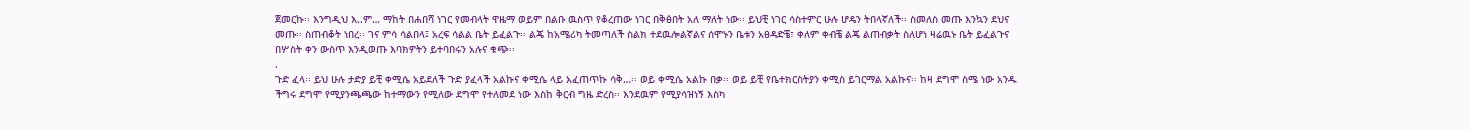ጀመርኩ፡፡ እንግዲህ እ..ም… ማከት በሐበሻ ነገር የመብላት ዋዜማ ወይም በልቡ ዉስጥ የቆረጠው ነገር በቅፅበት አለ ማለት ነው፡፡ ይህቺ ነገር ሳስተምር ሁሉ ሆዴን ትበላኛለች፡፡ ስመለስ መጡ እንኳን ደህና መጡ፡፡ ስጠብቆት ነበረ፡፡ ገና ምሳ ሳልበላ፤ አረፍ ሳልል ቤት ይፈልጉ፡፡ ልጄ ከአሜሪካ ትመጣለች ስልክ ተደዉሎልኛልና ሰሞኑን ቤቱን አፀዳድቼ፣ ቀለም ቀብቼ ልጄ ልጠብቃት ስለሆነ ዛሬዉኑ ቤት ይፈልጉና በሦስት ቀን ውስጥ እንዲወጡ እባክዎትን ይተባበሩን አሉና ቁጭ፡፡
.
ጉድ ፈላ፡፡ ይህ ሁሉ ታድያ ይቺ ቀሚሴ አይደለች ጉድ ያፈላች አልኩና ቀሚሴ ላይ አፈጠጥኩ ሳቅ…፡፡ ወይ ቀሚሴ አልኩ በቃ፡፡ ወይ ይቺ የቤተክርስትያን ቀሚስ ይገርማል አልኩና፡፡ ከዛ ደግሞ ስሜ ነው አንዱ ችግሩ ደግሞ የሚያንጫጫው ከተማውን የሚለው ደግሞ የተለመደ ነው እስከ ቅርብ ግዜ ድረስ፡፡ እንደዉም የሚያሳዝነኝ እስካ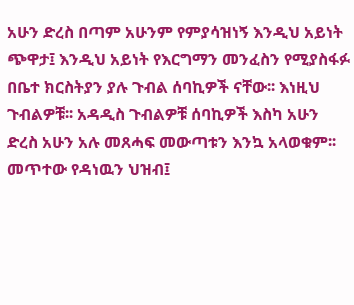አሁን ድረስ በጣም አሁንም የምያሳዝነኝ እንዲህ አይነት ጭዋታ፤ እንዲህ አይነት የእርግማን መንፈስን የሚያስፋፉ በቤተ ክርስትያን ያሉ ጉብል ሰባኪዎች ናቸው፡፡ እነዚህ ጉብልዎቹ፡፡ አዳዲስ ጉብልዎቹ ሰባኪዎች እስካ አሁን ድረስ አሁን አሉ መጸሓፍ መውጣቱን እንኳ አላወቁም፡፡ መጥተው የዳነዉን ህዝብ፤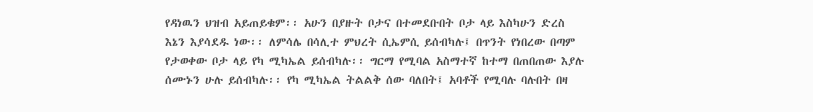የዳነዉን ህዝብ አይጠይቁም፡፡ አሁን በያዙት ቦታና በተመደቡበት ቦታ ላይ እስካሁን ድረስ እኔን እያሳደዱ ነው፡፡ ለምሳሌ በሳሊተ ምህረት ሲኤምሲ ይሰብካሉ፤ በጥንት የነበረው በጣም የታወቀው ቦታ ላይ የካ ሚካኤል ይሰብካሉ፡፡ ግርማ የሚባል አስማተኛ ከተማ በጠበጠው እያሉ ሰሙኑን ሁሉ ይሰብካሉ፡፡ የካ ሚካኤል ትልልቅ ሰው ባለበት፤ አባቶች የሚባሉ ባሉበት በዛ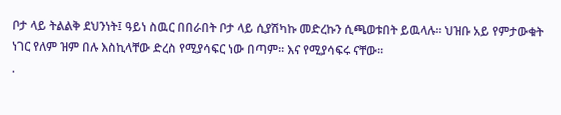ቦታ ላይ ትልልቅ ደህንነት፤ ዓይነ ስዉር በበራበት ቦታ ላይ ሲያሽካኩ መድረኩን ሲጫወቱበት ይዉላሉ፡፡ ህዝቡ አይ የምታውቁት ነገር የለም ዝም በሉ እስኪላቸው ድረስ የሚያሳፍር ነው በጣም፡፡ እና የሚያሳፍሩ ናቸው፡፡
.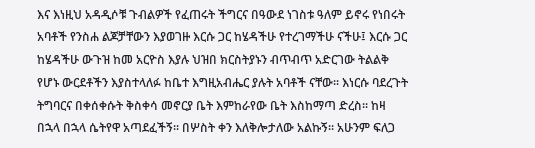እና እነዚህ አዳዲሶቹ ጉብልዎች የፈጠሩት ችግርና በዓውደ ነገስቱ ዓለም ይኖሩ የነበሩት አባቶች የንስሐ ልጆቻቸውን እያወገዙ እርሱ ጋር ከሄዳችሁ የተረገማችሁ ናችሁ፤ እርሱ ጋር ከሄዳችሁ ውጉዝ ከመ አርዮስ እያሉ ህዝበ ክርስትያኑን ብጥብጥ አድርገው ትልልቅ የሆኑ ውርደቶችን እያስተላለፉ ከቤተ እግዚአብሔር ያሉት አባቶች ናቸው፡፡ እነርሱ ባደረጉት ትግባርና በቀሰቀሱት ቅስቀሳ መኖርያ ቤት እምከራየው ቤት እስከማጣ ድረስ፡፡ ከዛ በኋላ በኋላ ሴትየዋ አጣደፈችኝ፡፡ በሦስት ቀን እለቅሎታለው አልኩኝ፡፡ አሁንም ፍለጋ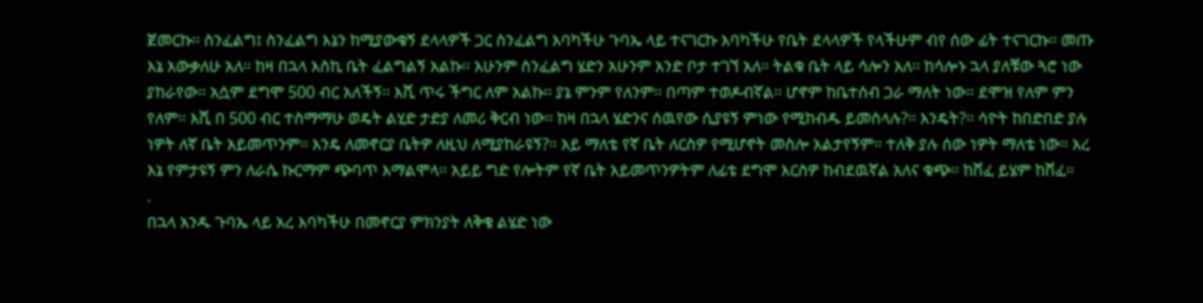ጀመርኩ፡፡ ስንፈልግ፤ ስንፈልግ እኔን ከሚያውቁኝ ደላላዎች ጋር ስንፈልግ እባካችሁ ጉባኤ ላይ ተናገርኩ እባካችሁ የቤት ደላላዎች የላችሁም ብየ ሰው ፊት ተናገርኩ፡፡ መጡ እኔ አውቃለሁ አለ፡፡ ከዛ በኋላ እስኪ ቤት ፈልግልኝ አልኩ፡፡ አሁንም ስንፈልግ ሄድን አሁንም አንድ ቦታ ተገኘ አለ፡፡ ትልቁ ቤት ላይ ሳሎን አለ፡፡ ከሳሎኑ ኋላ ያለቹው ጓሮ ነው ያከራየው፡፡ አሷም ደግሞ 500 ብር አለችኝ፡፡ እሺ ጥሩ ችግር ለም አልኩ፡፡ ያኔ ምንም የለንም፡፡ በጣም ተወዶብኛል፡፡ ሆኖም ከቤተሰብ ጋራ ማለት ነው፡፡ ደሞዝ የለም ምን የለም፡፡ እሺ በ 500 ብር ተስማማሁ ወዴት ልሂድ ታድያ ለመሪ ቅርብ ነው፡፡ ከዛ በኋላ ሄድንና ሰዉየው ሲያዩኝ ምነው የሚከብዱ ይመስላሉ?፡፡ እንዴት?፡፡ ሳዮት ከበድበድ ያሉ ነዎት ለኛ ቤት አይመጥንም፡፡ እንዴ ለመኖርያ ቤትዎ ለዚህ ለሚያከራዩኝ?፡፡ አይ ማለቴ የኛ ቤት ለርስዎ የሚሆኖት መስሎ አልታየኝም፡፡ ተለቅ ያሉ ሰው ነዎት ማለቴ ነው፡፡ አረ እኔ የምታዩኝ ምን ለራሴ ኩርማም ጭባጥ እማልሞላ፡፡ አይይ ግድ የሎትም የኛ ቤት አይመጥንዎትም ለፊቴ ደግሞ እርስዎ ከብደዉኛል አለና ቁጭ፡፡ ከሸፈ ይሄም ከሸፈ፡፡
.
በኋላ አንዱ ጉባኤ ላይ አረ እባካችሁ በመኖርያ ምክንያት ለቅቄ ልሄድ ነው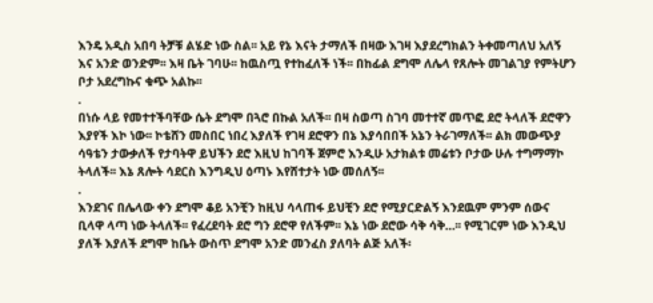እንዴ አዲስ አበባ ትቻቹ ልሄድ ነው ስል፡፡ አይ የኔ እናት ታማለች በዛው እገዛ እያደረግክልን ትቀመጣለህ አለኝ እና አንድ ወንድም፡፡ እዛ ቤት ገባሁ፡፡ ከዉስጧ የተከፈለች ነች፡፡ በከፊል ደግሞ ለሌላ የጸሎት መገልገያ የምትሆን ቦታ አደረግኩና ቁጭ አልኩ፡፡
.
በነሱ ላይ የመተተችባቸው ሴት ደግሞ በጓሮ በኩል አለች፡፡ በዛ ስወጣ ስገባ መተተኛ መጥፎ ደሮ ትላለች ደሮዋን እያየች እኮ ነው፡፡ ኮቴሸን መስበር ነበረ እያለች የገዛ ደሮዋን በኔ እያሳበበች አኔን ትራገማለች፡፡ ልክ መውጭያ ሳዓቴን ታውቃለች የታባትዋ ይህችን ደሮ እዚህ ከገባች ጀምሮ እንዲሁ አታክልቱ መሬቱን ቦታው ሁሉ ተግማማኮ ትላለች፡፡ እኔ ጸሎት ሳደርስ እንግዲህ ዕጣኑ እየሸተታት ነው መሰለኝ፡፡
.
እንደገና በሌላው ቀን ደግሞ ቆይ አንቺን ከዚህ ሳላጠፋ ይህቺን ደሮ የሚያርድልኝ እንደዉም ምንም ሰውና ቢላዋ ላጣ ነው ትላለች፡፡ የፈረደባት ደሮ ግን ደሮዋ የለችም፡፡ እኔ ነው ደሮው ሳቅ ሳቅ…፡፡ የሚገርም ነው እንዲህ ያለች እያለች ደግሞ ከቤት ውስጥ ደግሞ አንድ መንፈስ ያለባት ልጅ አለች፡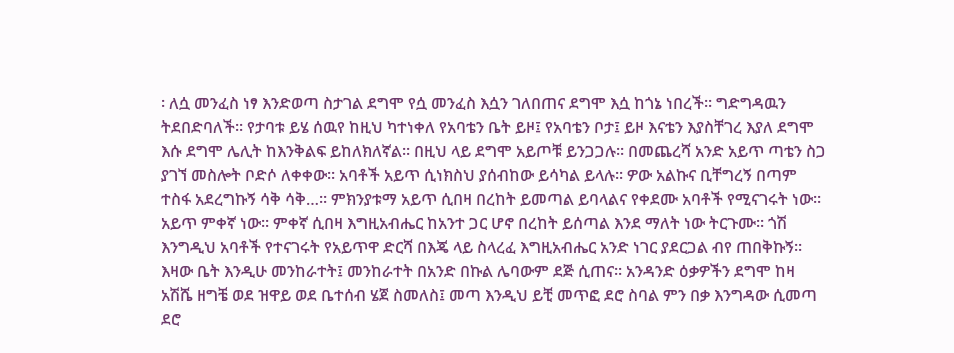፡ ለሷ መንፈስ ነፃ እንድወጣ ስታገል ደግሞ የሷ መንፈስ እሷን ገለበጠና ደግሞ እሷ ከጎኔ ነበረች፡፡ ግድግዳዉን ትደበድባለች፡፡ የታባቱ ይሄ ሰዉየ ከዚህ ካተነቀለ የአባቴን ቤት ይዞ፤ የአባቴን ቦታ፤ ይዞ እናቴን እያስቸገረ እያለ ደግሞ እሱ ደግሞ ሌሊት ከእንቅልፍ ይከለክለኛል፡፡ በዚህ ላይ ደግሞ አይጦቹ ይንጋጋሉ፡፡ በመጨረሻ አንድ አይጥ ጣቴን ስጋ ያገኘ መስሎት ቦድሶ ለቀቀው፡፡ አባቶች አይጥ ሲነክስህ ያሰብከው ይሳካል ይላሉ፡፡ ዎው አልኩና ቢቸግረኝ በጣም ተስፋ አደረግኩኝ ሳቅ ሳቅ…፡፡ ምክንያቱማ አይጥ ሲበዛ በረከት ይመጣል ይባላልና የቀደሙ አባቶች የሚናገሩት ነው፡፡ አይጥ ምቀኛ ነው፡፡ ምቀኛ ሲበዛ እግዚአብሔር ከአንተ ጋር ሆኖ በረከት ይሰጣል እንደ ማለት ነው ትርጉሙ፡፡ ጎሽ እንግዲህ አባቶች የተናገሩት የአይጥዋ ድርሻ በእጄ ላይ ስላረፈ እግዚአብሔር አንድ ነገር ያደርጋል ብየ ጠበቅኩኝ፡፡ እዛው ቤት እንዲሁ መንከራተት፤ መንከራተት በአንድ በኩል ሌባውም ደጅ ሲጠና፡፡ አንዳንድ ዕቃዎችን ደግሞ ከዛ አሽሼ ዘግቼ ወደ ዝዋይ ወደ ቤተሰብ ሄጀ ስመለስ፤ መጣ እንዲህ ይቺ መጥፎ ደሮ ስባል ምን በቃ እንግዳው ሲመጣ ደሮ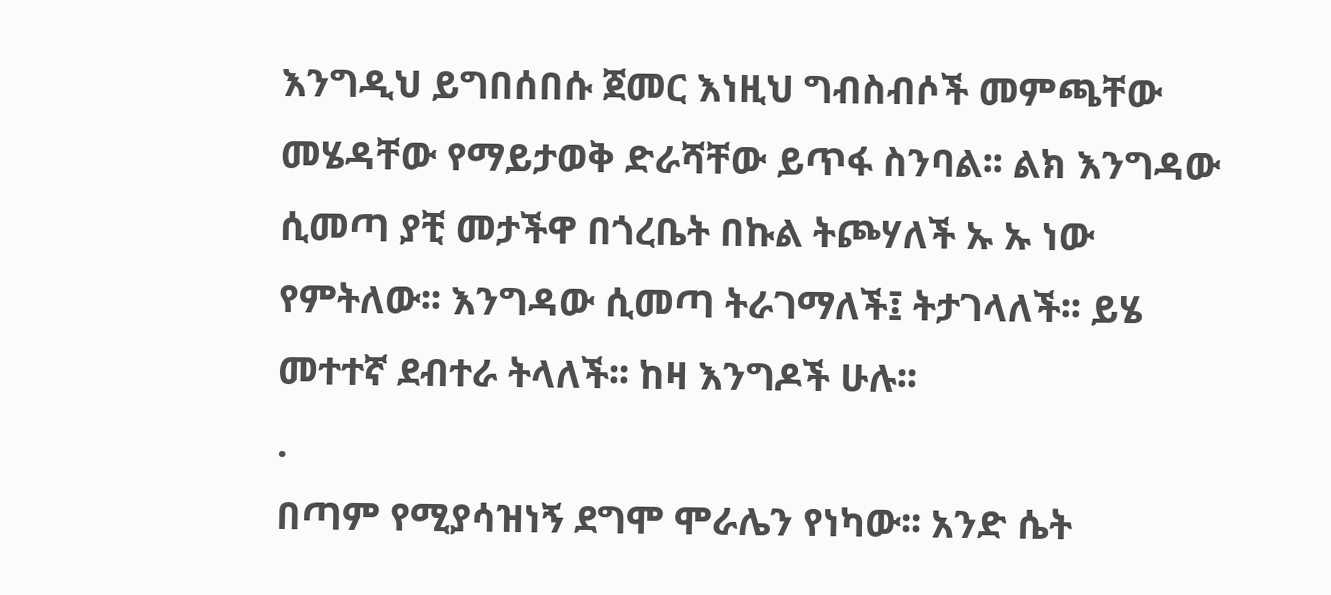እንግዲህ ይግበሰበሱ ጀመር እነዚህ ግብስብሶች መምጫቸው መሄዳቸው የማይታወቅ ድራሻቸው ይጥፋ ስንባል፡፡ ልክ እንግዳው ሲመጣ ያቺ መታችዋ በጎረቤት በኩል ትጮሃለች ኡ ኡ ነው የምትለው፡፡ እንግዳው ሲመጣ ትራገማለች፤ ትታገላለች፡፡ ይሄ መተተኛ ደብተራ ትላለች፡፡ ከዛ እንግዶች ሁሉ፡፡
.
በጣም የሚያሳዝነኝ ደግሞ ሞራሌን የነካው፡፡ አንድ ሴት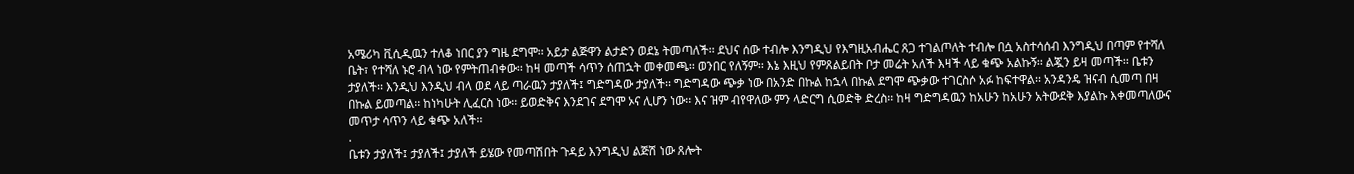አሜሪካ ቪሲዲዉን ተለቆ ነበር ያን ግዜ ደግሞ፡፡ አይታ ልጅዋን ልታድን ወደኔ ትመጣለች፡፡ ደህና ሰው ተብሎ እንግዲህ የእግዚአብሔር ጸጋ ተገልጦለት ተብሎ በሷ አስተሳሰብ እንግዲህ በጣም የተሻለ ቤት፣ የተሻለ ኑሮ ብላ ነው የምትጠብቀው፡፡ ከዛ መጣች ሳጥን ሰጠኋት መቀመጫ፡፡ ወንበር የለኝም፡፡ እኔ እዚህ የምጸልይበት ቦታ መሬት አለች እዛች ላይ ቁጭ አልኩኝ፡፡ ልጇን ይዛ መጣች፡፡ ቤቱን ታያለች፡፡ እንዲህ እንዲህ ብላ ወደ ላይ ጣራዉን ታያለች፤ ግድግዳው ታያለች፡፡ ግድግዳው ጭቃ ነው በአንድ በኩል ከኋላ በኩል ደግሞ ጭቃው ተገርስሶ አፉ ከፍተዋል፡፡ አንዳንዴ ዝናብ ሲመጣ በዛ በኩል ይመጣል፡፡ ከነካሁት ሊፈርስ ነው፡፡ ይወድቅና እንደገና ደግሞ ኦና ሊሆን ነው፡፡ እና ዝም ብየዋለው ምን ላድርግ ሲወድቅ ድረስ፡፡ ከዛ ግድግዳዉን ከአሁን ከአሁን አትውደቅ እያልኩ እቀመጣለውና መጥታ ሳጥን ላይ ቁጭ አለች፡፡
.
ቤቱን ታያለች፤ ታያለች፤ ታያለች ይሄው የመጣሽበት ጉዳይ እንግዲህ ልጅሽ ነው ጸሎት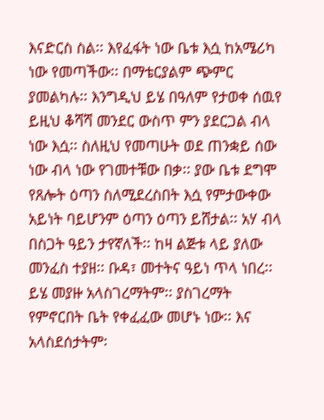እናድርስ ስል፡፡ እየፈፋት ነው ቤቱ እሷ ከአሜሪካ ነው የመጣችው፡፡ በማቴርያልም ጭምር ያመልካሉ፡፡ እንግዲህ ይሄ በዓለም የታወቀ ሰዉየ ይዚህ ቆሻሻ መንደር ውስጥ ምን ያደርጋል ብላ ነው እሷ፡፡ ስለዚህ የመጣሁት ወደ ጠንቋይ ሰው ነው ብላ ነው የገመተቹው በቃ፡፡ ያው ቤቱ ደግሞ የጸሎት ዕጣን ስለሚደረስበት እሷ የምታውቀው አይነት ባይሆንም ዕጣን ዕጣን ይሸታል፡፡ አሃ ብላ በስጋት ዓይን ታየኛለች፡፡ ከዛ ልጅቱ ላይ ያለው መንፈስ ተያዘ፡፡ ቡዳ፣ መተትና ዓይነ ጥላ ነበረ፡፡ ይሄ መያዙ አላስገረማትም፡፡ ያስገረማት የምኖርበት ቤት የቀፈፈው መሆኑ ነው፡፡ እና አላስደሰታትም፡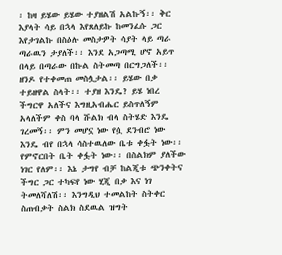፡ ከዛ ይሄው ይሄው ተያዘልሽ አልኩኝ፡፡ ቅር እያላት ሳይ በኋላ እየጸለይኩ ከመንፈሱ ጋር እየታገልኩ በስዕሉ መስታዎት ሳያት ላይ ጣራ ጣራዉን ታያለች፡፡ እንደ አጋጣሚ ሆኖ አይጥ በላይ በጣራው በኩል ስትመጣ በርግጋለች፡፡ ዘንዶ የተቀመጠ መስሏታል፡፡ ይሄው በቃ ተይዘዋል ስላት፡፡ ተያዘ እንዴ? ይሄ ነበረ ችግርዋ አለችና እግዚአብሔር ይስጥለኝም አላለችም ቀስ ባላ ሹልክ ብላ ስትሄድ እንዴ ገረመኝ፡፡ ምን መሆኗ ነው የሷ ደንብሮ ነው እንዴ ብየ በኋላ ሳስተዉለው ቤቱ ቀፏት ነው፡፡ የምኖርበት ቤት ቀፏት ነው፡፡ በስልክም ያለችው ነገር የለም፡፡ እኔ ታግየ ብቻ ከልጂቱ ጭንቀትና ችግር ጋር ተካፍየ ነው ሂጂ በቃ እና ነገ ትመለሻለሽ፡፡ እንግዲህ ተመልከት ስትቀር ስጠብቃት ስልክ ስደዉል ዝግት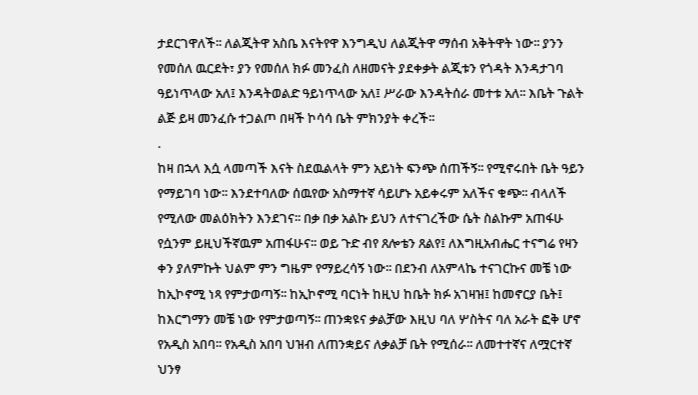ታደርገዋለች፡፡ ለልጂትዋ አስቤ እናትየዋ እንግዲህ ለልጂትዋ ማሰብ አቅትዋት ነው፡፡ ያንን የመሰለ ዉርደት፣ ያን የመሰለ ክፉ መንፈስ ለዘመናት ያደቀቃት ልጂቱን የጎዳት እንዳታገባ ዓይነጥላው አለ፤ እንዳትወልድ ዓይነጥላው አለ፤ ሥራው እንዳትሰራ መተቱ አለ፡፡ እቤት ጉልት ልጅ ይዛ መንፈሱ ተጋልጦ በዛች ኮሳሳ ቤት ምክንያት ቀረች፡፡
.
ከዛ በኋላ እሷ ላመጣች እናት ስደዉልላት ምን አይነት ፍንጭ ሰጠችኝ፡፡ የሚኖሩበት ቤት ዓይን የማይገባ ነው፡፡ እንደተባለው ሰዉየው አስማተኛ ሳይሆኑ አይቀሩም አለችና ቁጭ፡፡ ብላለች የሚለው መልዕክትን እንደገና፡፡ በቃ በቃ አልኩ ይህን ለተናገረችው ሴት ስልኩም አጠፋሁ የሷንም ይዚህችኛዉም አጠፋሁና፡፡ ወይ ጉድ ብየ ጸሎቴን ጸልየ፤ ለእግዚአብሔር ተናግሬ የዛን ቀን ያለምኩት ህልም ምን ግዜም የማይረሳኝ ነው፡፡ በደንብ ለአምላኬ ተናገርኩና መቼ ነው ከኢኮኖሚ ነጻ የምታወጣኝ፡፡ ከኢኮኖሚ ባርነት ከዚህ ከቤት ክፉ አገዛዝ፤ ከመኖርያ ቤት፤ ከእርግማን መቼ ነው የምታወጣኝ፡፡ ጠንቋዩና ቃልቻው እዚህ ባለ ሦስትና ባለ አራት ፎቅ ሆኖ የአዲስ አበባ፡፡ የአዲስ አበባ ህዝብ ለጠንቋይና ለቃልቻ ቤት የሚሰራ፡፡ ለመተተኛና ለሟርተኛ ህንፃ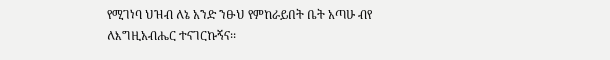የሚገነባ ህዝብ ለኔ አንድ ንፁህ የምከራይበት ቤት አጣሁ ብየ ለእግዚአብሔር ተናገርኩኝና፡፡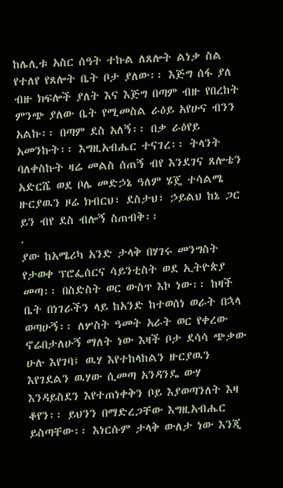ከሌሊቱ አስር ሰዓት ተኩል ለጸሎት ልነቃ ስል የተለየ የጸሎት ቤት ቦታ ያለው፡፡ እጅግ ሰፋ ያለ ብዙ ክፍሎች ያለት እና እጅግ በጣም ብዙ የበረከት ምንጭ ያለው ቤት የሚመስል ራዕይ አየሁና ብንን አልኩ፡፡ በጣም ደስ አለኝ፡፡ በቃ ራዕየይ አመንኩት፡፡ እግዚአብሔር ተናገረ፡፡ ትላንት ባለቀስኩት ዛሬ መልስ ሰጠኝ ብየ እንደገና ጸሎቴን አድርሼ ወደ ቦሌ መድኃኔ ዓለም ሄጄ ተሳልሜ ዙርያዉን ዞሬ ክብርህ፣ ደስታህ፣ ኃይልህ ከኔ ጋር ይን ብየ ደስ ብሎኝ ስጠብቅ፡፡
.
ያው ከአሜሪካ አንድ ታላቅ በሃገሩ መንግስት የታወቀ ፕሮፌሰርና ሳይንቲስት ወደ ኢትዮጵያ መጣ፡፡ በስድስት ወር ውስጥ እኮ ነው፡፡ ከዛች ቤት በነገራችን ላይ ከአንድ ከተወሰነ ወራት በኋላ ወጣሁኝ፡፡ ለሦስት ዓመት አራት ወር የቀረው ኖሬበታለሁኝ ማለት ነው እዛች ቦታ ደሳሳ ጭቃው ሁሉ እየገባ፤ ዉሃ እየተከላከልን ዙርያዉን እየገደልን ዉሃው ሲመጣ አንዳንዴ ውሃ እንዳይስደን እየተጠነቀቅን ቦይ እያወጣንለት እዛ ቆየን፡፡ ይህንን በማድረጋቸው እግዚአብሔር ይስጣቸው፡፡ እነርሱም ታላቅ ውለታ ነው እንጂ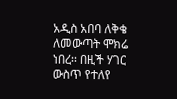አዲስ አበባ ለቅቄ ለመውጣት ሞክሬ ነበረ፡፡ በዚች ሃገር ውስጥ የተለየ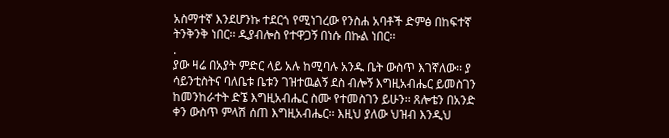አስማተኛ እንደሆንኩ ተደርጎ የሚነገረው የንስሐ አባቶች ድምፅ በከፍተኛ ትንቅንቅ ነበር፡፡ ዲያብሎስ የተዋጋኝ በነሱ በኩል ነበር፡፡
.
ያው ዛሬ በአያት ምድር ላይ አሉ ከሚባሉ አንዱ ቤት ውስጥ እገኛለው፡፡ ያ ሳይንቲስትና ባለቤቱ ቤቱን ገዝተዉልኝ ደስ ብሎኝ እግዚአብሔር ይመስገን ከመንከራተት ድኜ እግዚአብሔር ስሙ የተመስገን ይሁን፡፡ ጸሎቴን በአንድ ቀን ውስጥ ምላሽ ሰጠ እግዚአብሔር፡፡ እዚህ ያለው ህዝብ እንዲህ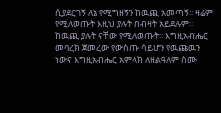ሲያደርገኝ ለኔ የሚግዘኝን ከዉጪ አመጣኝ፡፡ ዛሬም የሚለወጡት እዚህ ያሉት በብዛት አይደሉም፡፡ ከዉጪ ያሉት ናቸው የሚለወጡት፡፡ እግዚአብሔር መባረክ ጀመረው የውስጡ ሳይሆን የዉጩዉን ነውና እግዚአብሔር አምላክ ለዘልዓለም ስሙ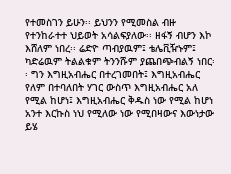የተመስገን ይሁን፡፡ ይህንን የሚመስል ብዙ የተንከራተተ ህይወት አሳልፍያለው፡፡ ዘፋኝ ብሆን እኮ እሸለም ነበረ፡፡ ሬድዮ ጣብያዉም፤ ቴሌቪዥኑም፤ ካድሬዉም ትልልቁም ትንንሹም ያጨበጭብልኝ ነበር፡፡ ግን እግዚአብሔር በተረገመበት፤ እግዚአብሔር የለም በተባለበት ሃገር ውስጥ እግዚአብሔር አለ የሚል ከሆነ፤ እግዚአብሔር ቅዱስ ነው የሚል ከሆነ አንተ እርኩስ ነህ የሚለው ነው የሚበዛውና እውነታው ይሄ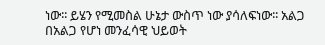ነው፡፡ ይሄን የሚመስል ሁኔታ ውስጥ ነው ያሳለፍነው፡፡ አልጋ በአልጋ የሆነ መንፈሳዊ ህይወት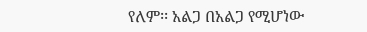የለም፡፡ አልጋ በአልጋ የሚሆነው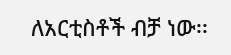ለአርቲስቶች ብቻ ነው፡፡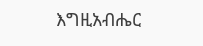እግዚአብሔር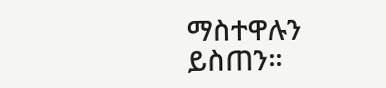ማስተዋሉን ይስጠን፡፡